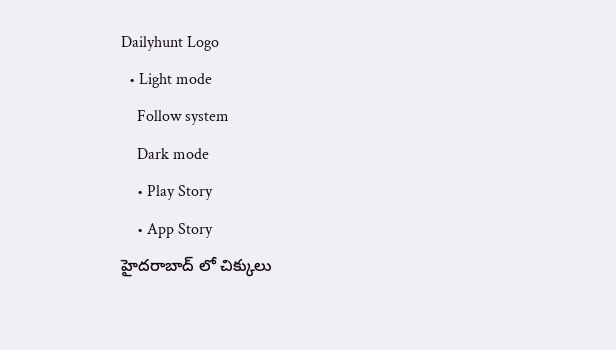Dailyhunt Logo
  • Light mode
    Follow system
    Dark mode
    • Play Story
    • App Story
హైదరాబాద్ లో చిక్కులు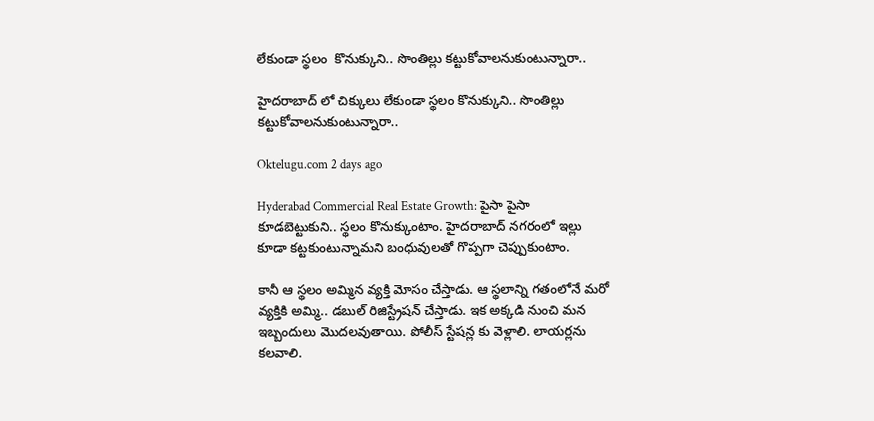లేకుండా స్థలం  కొనుక్కుని.. సొంతిల్లు కట్టుకోవాలనుకుంటున్నారా..

హైదరాబాద్ లో చిక్కులు లేకుండా స్థలం కొనుక్కుని.. సొంతిల్లు కట్టుకోవాలనుకుంటున్నారా..

Oktelugu.com 2 days ago

Hyderabad Commercial Real Estate Growth: పైసా పైసా కూడబెట్టుకుని.. స్థలం కొనుక్కుంటాం. హైదరాబాద్ నగరంలో ఇల్లు కూడా కట్టకుంటున్నామని బంధువులతో గొప్పగా చెప్పుకుంటాం.

కానీ ఆ స్థలం అమ్మిన వ్యక్తి మోసం చేస్తాడు. ఆ స్థలాన్ని గతంలోనే మరో వ్యక్తికి అమ్మి.. డబుల్ రిజిస్ట్రేషన్ చేస్తాడు. ఇక అక్కడి నుంచి మన ఇబ్బందులు మొదలవుతాయి. పోలీస్ స్టేషన్ల కు వెళ్లాలి. లాయర్లను కలవాలి.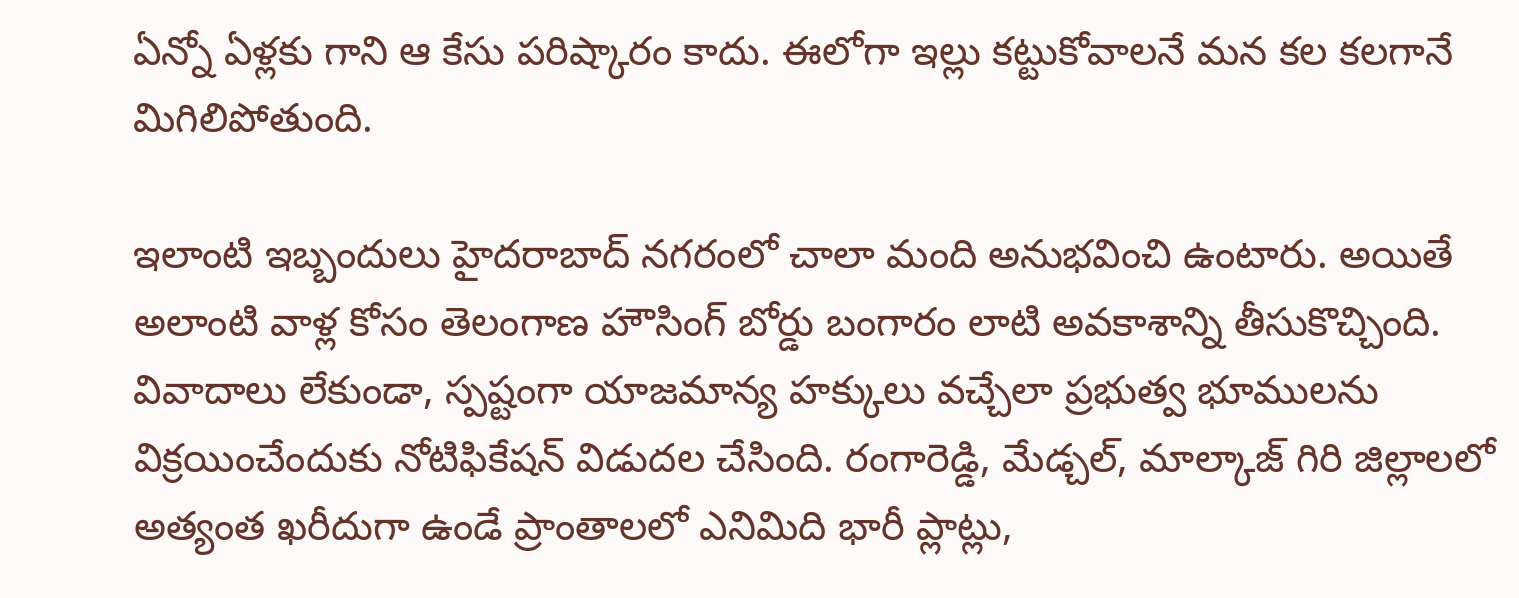ఏన్నో ఏళ్లకు గాని ఆ కేసు పరిష్కారం కాదు. ఈలోగా ఇల్లు కట్టుకోవాలనే మన కల కలగానే మిగిలిపోతుంది.

ఇలాంటి ఇబ్బందులు హైదరాబాద్ నగరంలో చాలా మంది అనుభవించి ఉంటారు. అయితే అలాంటి వాళ్ల కోసం తెలంగాణ హౌసింగ్ బోర్డు బంగారం లాటి అవకాశాన్ని తీసుకొచ్చింది. వివాదాలు లేకుండా, స్పష్టంగా యాజమాన్య హక్కులు వచ్చేలా ప్రభుత్వ భూములను విక్రయించేందుకు నోటిఫికేషన్ విడుదల చేసింది. రంగారెడ్డి, మేడ్చల్, మాల్కాజ్ గిరి జిల్లాలలో అత్యంత ఖరీదుగా ఉండే ప్రాంతాలలో ఎనిమిది భారీ ప్లాట్లు,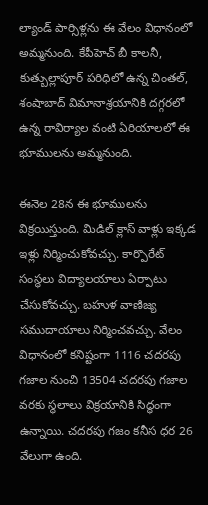ల్యాండ్ పార్సిళ్లను ఈ వేలం విధానంలో అమ్మనుంది. కేపీహెచ్ బీ కాలనీ, కుత్బుల్లాపూర్ పరిధిలో ఉన్న చింతల్, శంషాబాద్ విమానాశ్రయానికి దగ్గరలో ఉన్న రావిర్యాల వంటి ఏరియాలలో ఈ భూములను అమ్మనుంది.

ఈనెల 28న ఈ భూములను విక్రయిస్తుంది. మిడిల్ క్లాస్ వాళ్లు ఇక్కడ ఇళ్లు నిర్మించుకోవచ్చు. కార్పొరేట్ సంస్థలు విద్యాలయాలు ఏర్పాటు చేసుకోవచ్చు. బహుళ వాణిజ్య సముదాయాలు నిర్మించవచ్చు. వేలం విధానంలో కనిష్టంగా 1116 చదరపు గజాల నుంచి 13504 చదరపు గజాల వరకు స్థలాలు విక్రయానికి సిద్ధంగా ఉన్నాయి. చదరపు గజం కనీస ధర 26 వేలుగా ఉంది.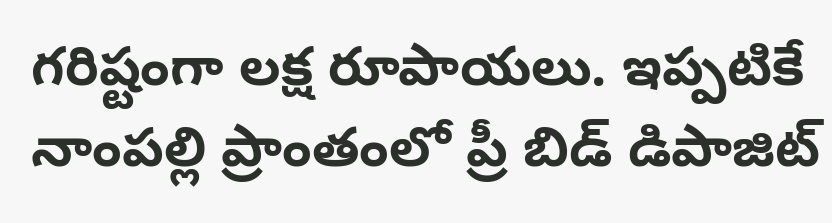గరిష్టంగా లక్ష రూపాయలు. ఇప్పటికే నాంపల్లి ప్రాంతంలో ప్రీ బిడ్ డిపాజిట్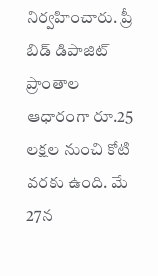నిర్వహించారు. ప్రీ బిడ్ డిపాజిట్ ప్రాంతాల ఆధారంగా రూ.25 లక్షల నుంచి కోటి వరకు ఉంది. మే 27న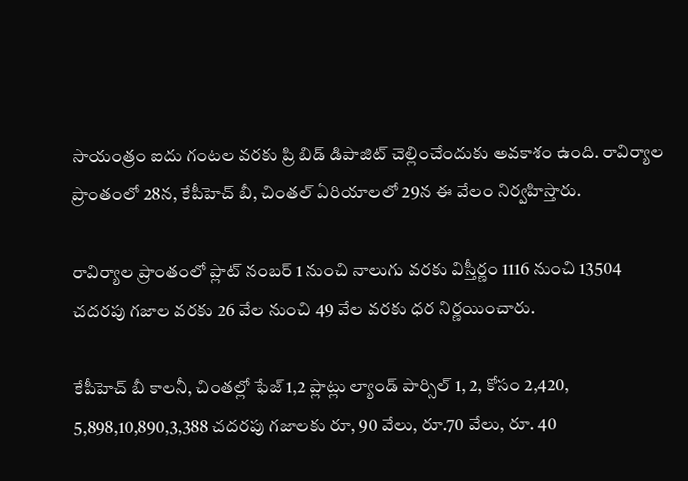సాయంత్రం ఐదు గంటల వరకు ప్రి బిడ్ డిపాజిట్ చెల్లించేందుకు అవకాశం ఉంది. రావిర్యాల ప్రాంతంలో 28న, కేపీహెచ్ బీ, చింతల్ ఏరియాలలో 29న ఈ వేలం నిర్వహిస్తారు.

రావిర్యాల ప్రాంతంలో ప్లాట్ నంబర్ 1 నుంచి నాలుగు వరకు విస్తీర్ణం 1116 నుంచి 13504 చదరపు గజాల వరకు 26 వేల నుంచి 49 వేల వరకు ధర నిర్ణయించారు.

కేపీహెచ్ బీ కాలనీ, చింతల్లో ఫేజ్ 1,2 ప్లాట్లు ల్యాండ్ పార్సిల్ 1, 2, కోసం 2,420, 5,898,10,890,3,388 చదరపు గజాలకు రూ, 90 వేలు, రూ.70 వేలు, రూ. 40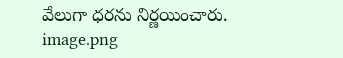వేలుగా ధరను నిర్ణయించారు.
image.png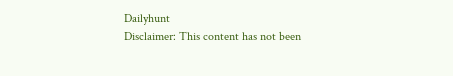Dailyhunt
Disclaimer: This content has not been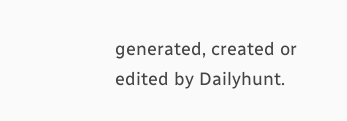generated, created or edited by Dailyhunt.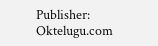Publisher: Oktelugu.com